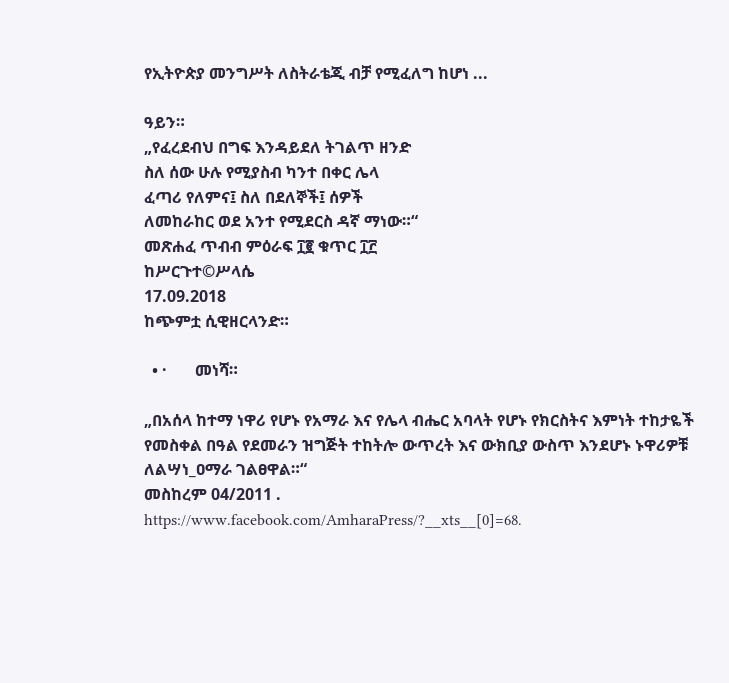የኢትዮጵያ መንግሥት ለስትራቴጂ ብቻ የሚፈለግ ከሆነ ...

ዓይን።
„የፈረደብህ በግፍ እንዳይደለ ትገልጥ ዘንድ
ስለ ሰው ሁሉ የሚያስብ ካንተ በቀር ሌላ
ፈጣሪ የለምና፤ ስለ በደለኞች፤ ሰዎች
ለመከራከር ወደ አንተ የሚደርስ ዳኛ ማነው።“
መጽሐፈ ጥብብ ምዕራፍ ፲፪ ቁጥር ፲፫
ከሥርጉተ©ሥላሴ
17.09.2018
ከጭምቷ ሲዊዘርላንድ።

  • ·       መነሻ።

„በአሰላ ከተማ ነዋሪ የሆኑ የአማራ እና የሌላ ብሔር አባላት የሆኑ የክርስትና እምነት ተከታዬች
የመስቀል በዓል የደመራን ዝግጅት ተከትሎ ውጥረት እና ውክቢያ ውስጥ እንደሆኑ ኑዋሪዎቹ
ለልሣነ_ዐማራ ገልፀዋል።“
መስከረም 04/2011 .
https://www.facebook.com/AmharaPress/?__xts__[0]=68.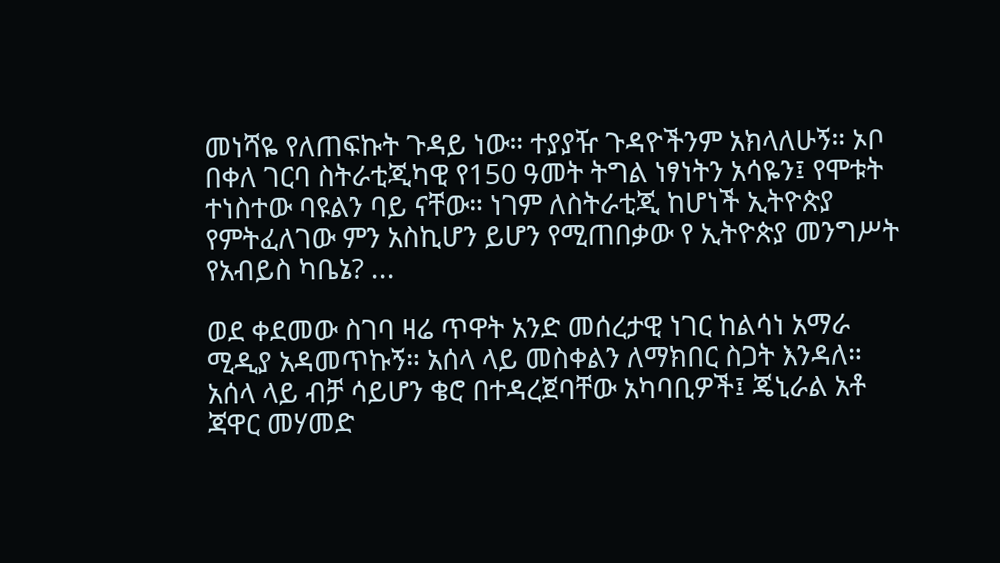መነሻዬ የለጠፍኩት ጉዳይ ነው። ተያያዥ ጉዳዮችንም አክላለሁኝ። ኦቦ በቀለ ገርባ ስትራቲጂካዊ የ150 ዓመት ትግል ነፃነትን አሳዬን፤ የሞቱት ተነስተው ባዩልን ባይ ናቸው። ነገም ለስትራቲጂ ከሆነች ኢትዮጵያ የምትፈለገው ምን አስኪሆን ይሆን የሚጠበቃው የ ኢትዮጵያ መንግሥት የአብይስ ካቤኔ? ...

ወደ ቀደመው ስገባ ዛሬ ጥዋት አንድ መሰረታዊ ነገር ከልሳነ አማራ ሚዲያ አዳመጥኩኝ። አሰላ ላይ መስቀልን ለማክበር ስጋት እንዳለ። አሰላ ላይ ብቻ ሳይሆን ቄሮ በተዳረጀባቸው አካባቢዎች፤ ጄኒራል አቶ ጃዋር መሃመድ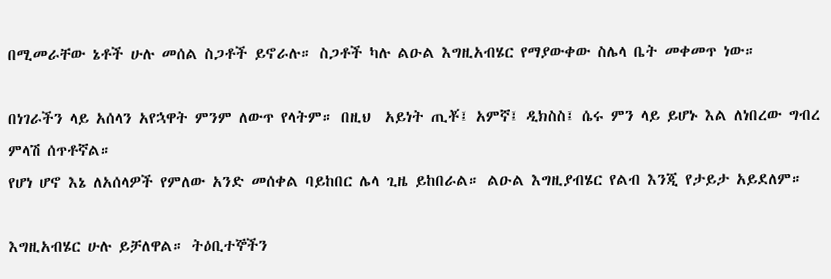በሚመራቸው ኔቶች ሁሉ መሰል ስጋቶች ይኖራሉ። ስጋቶች ካሉ ልዑል እግዚአብሄር የማያውቀው ስሌላ ቤት መቀመጥ ነው።

በነገራችን ላይ አሰላን አየኋዋት ምንም ለውጥ የላትም። በዚህ  አይነት ጢቾ፤ አምኛ፤ ዲክስስ፤ ሴሩ ምን ላይ ይሆኑ እል ለነበረው ግብረ ምላሽ ሰጥቶኛል።
የሆነ ሆኖ እኔ ለአሰላዎች የምለው አንድ መሰቀል ባይከበር ሌላ ጊዜ ይከበራል። ልዑል እግዚያብሄር የልብ እንጂ የታይታ አይደለም።

እግዚአብሄር ሁሉ ይቻለዋል። ትዕቢተኞችን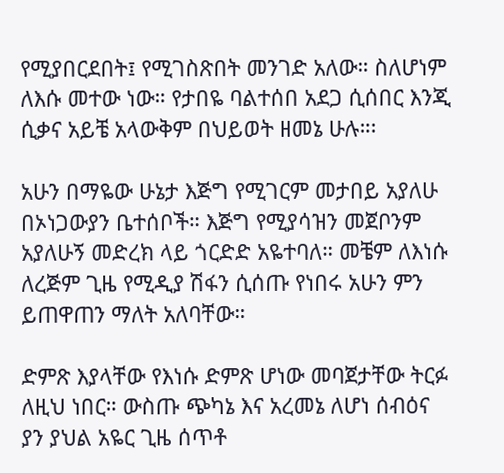የሚያበርደበት፤ የሚገስጽበት መንገድ አለው። ስለሆነም ለእሱ መተው ነው። የታበዬ ባልተሰበ አደጋ ሲሰበር እንጂ ሲቃና አይቼ አላውቅም በህይወት ዘመኔ ሁሉ።፡

አሁን በማዬው ሁኔታ እጅግ የሚገርም መታበይ አያለሁ በኦነጋውያን ቤተሰቦች። እጅግ የሚያሳዝን መጀቦንም አያለሁኝ መድረክ ላይ ጎርድድ አዬተባለ። መቼም ለእነሱ ለረጅም ጊዜ የሚዲያ ሽፋን ሲሰጡ የነበሩ አሁን ምን ይጠዋጠን ማለት አለባቸው።

ድምጽ እያላቸው የእነሱ ድምጽ ሆነው መባጀታቸው ትርፉ ለዚህ ነበር። ውስጡ ጭካኔ እና አረመኔ ለሆነ ሰብዕና ያን ያህል አዬር ጊዜ ሰጥቶ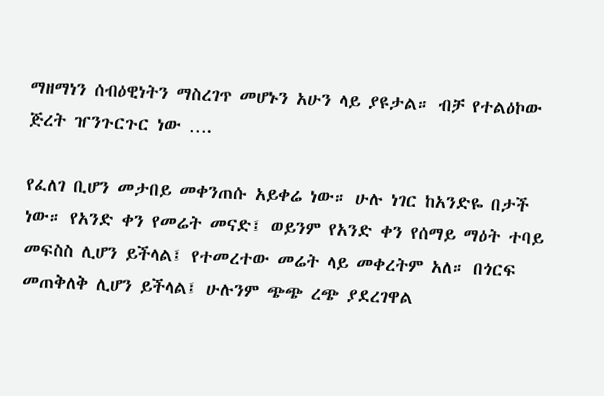ማዘማነን ሰብዕዊነትን ማስረገጥ መሆኑን አሁን ላይ ያዩታል። ብቻ የተልዕኮው ጅረት ዠንጉርጉር ነው ….

የፈለገ ቢሆን መታበይ መቀንጠሱ አይቀሬ ነው። ሁሉ ነገር ከአንድዬ በታች ነው። የአንድ ቀን የመሬት መናድ፤ ወይንም የአንድ ቀን የሰማይ ማዕት ተባይ መፍስስ ሊሆን ይችላል፤ የተመረተው መሬት ላይ መቀረትም አለ። በጎርፍ መጠቅለቅ ሊሆን ይችላል፤ ሁሉንም ጭጭ ረጭ ያደረገዋል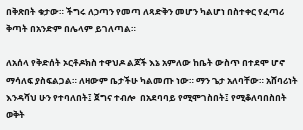በቅጽበት ቁታው። ችግሩ ለኃጣን የመጣ ለጻድቅን መሆን ካልሆነ በስተቀር የፈጣሪ ቅጣት በአንድም በሌላም ይገለጣል።

ለአሰላ የቅድሰት ኦርቶዶክስ ተዋህዶ ልጆች እኔ አምለው ከቤት ውስጥ በተደሞ ሆኖ ማሳለፍ ያስፍልጋል። ለዛውም ቤታችሁ ካልመጡ ነው። ማን ጌታ አለባቸው። አሸባሪነት እንዳሻህ ሁን የተባለበት፤ ጀግና ተብሎ  በአደባባይ የሚሞገስበት፤ የሚቆለባበስበት ወቅት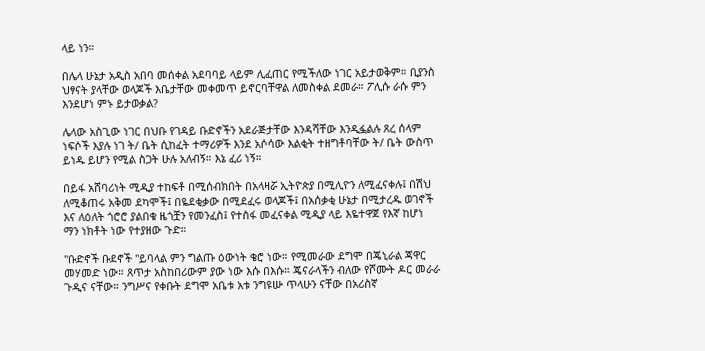ላይ ነን።

በሌላ ሁኔታ አዲስ አበባ መሰቀል አደባባይ ላይም ሊፈጠር የሚችለው ነገር አይታወቅም። ቢያንስ ህፃናት ያላቸው ወላጆች እቤታቸው መቀመጥ ይኖርባቸዋል ለመስቀል ደመራ። ፖሊሱ ራሱ ምን እንደሆነ ምኑ ይታወቃል?

ሌላው አስጊው ነገር በህቡ የገዳይ ቡድኖችን አደራጅታቸው እንዳሻቸው እንዲፏልሉ ጸረ ሰላም ነፍሶች እያሉ ነገ ት/ ቤት ሲከፈት ተማሪዎች እንደ አሶሳው እልቂት ተዘግቶባቸው ት/ ቤት ውስጥ ይነዱ ይሆን የሚል ስጋት ሁሉ አለብኝ። እኔ ፈሪ ነኝ።

በይፋ አሸባሪነት ሚዲያ ተከፍቶ በሚሰብክበት በአላዛሯ ኢትዮጵያ በሚሊዮን ለሚፈናቀሉ፤ በሽህ ለሚቆጠሩ አቅመ ደካሞች፤ በዬደቂቃው በሚደፈሩ ወላጆች፤ በአሰቃቂ ሁኔታ በሚታረዱ ወገኖች እና ለዕለት ጎሮሮ ያልበቁ ዜጎቿን የመንፈስ፤ የተስፋ መፈናቀል ሚዲያ ላይ እዬተዋጀ የእኛ ከሆነ ማን ነክቶት ነው የተያዘው ጉድ።

"ቡድኖች ቡደኖች "ይባላል ምን ግልጡ ዕውነት ቄሮ ነው። የሚመራው ደግሞ በጄኒራል ጃዋር መሃመድ ነው። ጸጥታ አስከበሪውም ያው ነው እሱ በእሱ። ጄናራላችን ብለው የሾሙት ዶር መራራ ጉዲና ናቸው። ንግሥና የቀቡት ደግሞ አቤቱ አቱ ንግዩሡ ጥላሁን ናቸው በአሪስኛ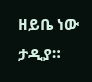ዘይቤ ነው ታዲያ።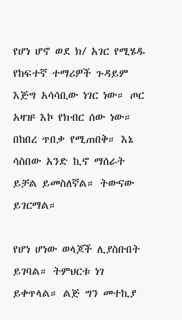የሆነ ሆኖ ወደ ክ/ አገር የሚሄዱ የከፍተኛ ተማሪዎች ጉዳይም እጅግ አሳሳቢው ነገር ነው። ጦር አዛዡ እኮ የክብር ሰው ነው። በከበረ ጥበቃ የሚጠበቅ። እኔ ሳስበው አንድ ኪኖ ማሰራት ይቻል ይመስለኛል። ትውናው ይገርማል።

የሆነ ሆነው ወላጆች ሊያስቡበት ይገባል። ትምህርቱ ነገ ይቀጥላል። ልጅ ግን መተኪያ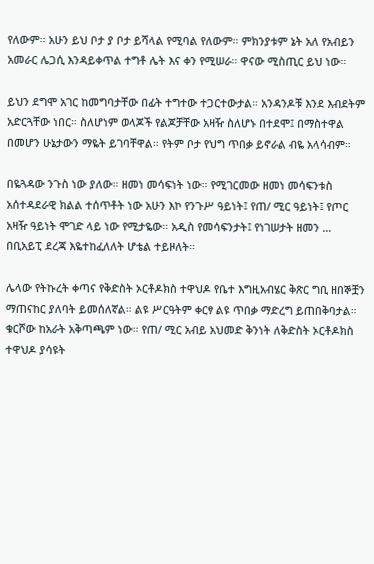የለውም። አሁን ይህ ቦታ ያ ቦታ ይሻላል የሚባል የለውም። ምክንያቱም ኔት አለ የአብይን አመራር ሌጋሲ እንዳይቀጥል ተግቶ ሌት እና ቀን የሚሠራ። ዋናው ሚስጢር ይህ ነው።

ይህን ደግሞ አገር ከመግባታቸው በፊት ተግተው ተጋርተውታል። አንዳንዶቹ እንደ እብደትም አድርጓቸው ነበር። ስለሆነም ወላጆች የልጆቻቸው አዛዥ ስለሆኑ በተደሞ፤ በማስተዋል በመሆን ሁኔታውን ማዬት ይገባቸዋል። የትም ቦታ የህግ ጥበቃ ይኖራል ብዬ አላሳብም።

በዬጓዳው ንጉስ ነው ያለው። ዘመነ መሳፍነት ነው። የሚገርመው ዘመነ መሳፍንቱስ አሰተዳደራዊ ክልል ተሰጥቶት ነው አሁን እኮ የንጉሥ ዓይነት፤ የጠ/ ሚር ዓይነት፤ የጦር አዛዥ ዓይነት ሞገድ ላይ ነው የሚታዬው። አዲስ የመሳፍንታት፤ የነገሠታት ዘመን … በቢአይፒ ደረጃ እዬተከፈለለት ሆቴል ተይዞለት።

ሌላው የትኩረት ቀጣና የቅድስት ኦርቶዶክስ ተዋህዶ የቤተ እግዚአብሄር ቅጽር ግቢ ዘበኞቿን ማጠናከር ያለባት ይመሰለኛል። ልዩ ሥርዓትም ቀርፃ ልዩ ጥበቃ ማድረግ ይጠበቅባታል። ቁርሾው ከአራት አቅጣጫም ነው። የጠ/ ሚር አብይ አህመድ ቅንነት ለቅድስት ኦርቶዶክስ ተዋህዶ ያሳዩት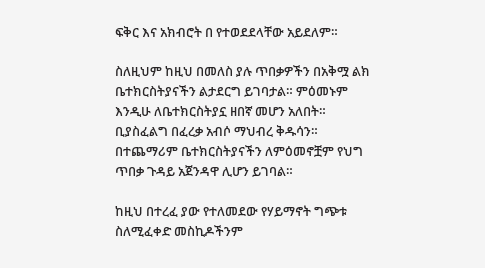ፍቅር እና አክብሮት በ የተወደደላቸው አይደለም።

ስለዚህም ከዚህ በመለስ ያሉ ጥበቃዎችን በአቅሟ ልክ ቤተክርስትያናችን ልታደርግ ይገባታል። ምዕመኑም እንዲሁ ለቤተክርስትያኗ ዘበኛ መሆን አለበት። ቢያስፈልግ በፈረቃ አብሶ ማህብረ ቅዱሳን። በተጨማሪም ቤተክርስትያናችን ለምዕመኖቿም የህግ ጥበቃ ጉዳይ አጀንዳዋ ሊሆን ይገባል።

ከዚህ በተረፈ ያው የተለመደው የሃይማኖት ግጭቱ ስለሚፈቀድ መስኪዶችንም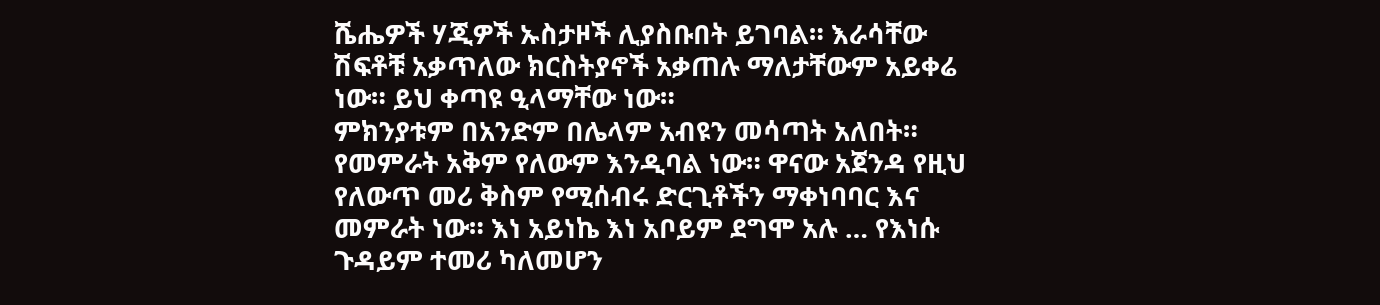ሼሔዎች ሃጂዎች ኡስታዞች ሊያስቡበት ይገባል። እራሳቸው ሽፍቶቹ አቃጥለው ክርስትያኖች አቃጠሉ ማለታቸውም አይቀሬ ነው። ይህ ቀጣዩ ዒላማቸው ነው።
ምክንያቱም በአንድም በሌላም አብዩን መሳጣት አለበት። የመምራት አቅም የለውም እንዲባል ነው። ዋናው አጀንዳ የዚህ የለውጥ መሪ ቅስም የሚሰብሩ ድርጊቶችን ማቀነባባር እና መምራት ነው። እነ አይነኬ እነ አቦይም ደግሞ አሉ … የእነሱ ጉዳይም ተመሪ ካለመሆን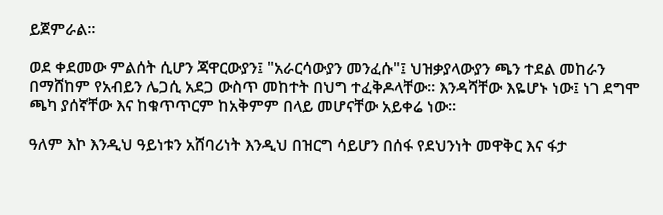ይጀምራል።

ወደ ቀደመው ምልሰት ሲሆን ጃዋርውያን፤ "አራርሳውያን መንፈሱ"፤ ህዝቃያላውያን ጫን ተደል መከራን በማሸከም የአብይን ሌጋሲ አደጋ ውስጥ መከተት በህግ ተፈቅዶላቸው። እንዳሻቸው እዬሆኑ ነው፤ ነገ ደግሞ ጫካ ያሰኛቸው እና ከቁጥጥርም ከአቅምም በላይ መሆናቸው አይቀሬ ነው።

ዓለም እኮ እንዲህ ዓይነቱን አሸባሪነት እንዲህ በዝርግ ሳይሆን በሰፋ የደህንነት መዋቅር እና ፋታ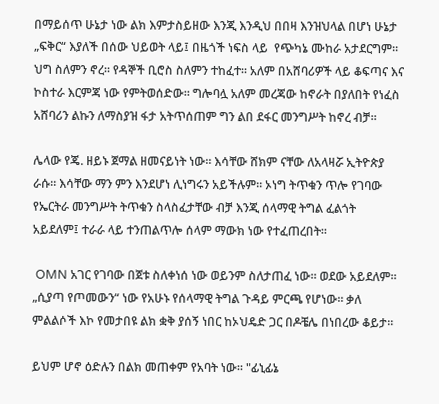በማይሰጥ ሁኔታ ነው ልክ እምታስይዘው እንጂ እንዲህ በበዛ እንዝህላል በሆነ ሁኔታ „ፍቅር“ እያለች በሰው ህይወት ላይ፤ በዜጎች ነፍስ ላይ  የጭካኔ ሙከራ አታደርግም። ህግ ስለምን ኖረ። የዳኞች ቢሮስ ስለምን ተከፈተ። አለም በአሸባሪዎች ላይ ቆፍጣና እና ኮስተራ እርምጃ ነው የምትወሰድው። ግሎባሏ አለም መረጃው ከኖራት በያለበት የነፈስ አሸባሪን ልኩን ለማስያዝ ፋታ አትጥሰጠም ግን ልበ ደፋር መንግሥት ከኖረ ብቻ።

ሌላው የጄ. ዘይኑ ጀማል ዘመናይነት ነው። እሳቸው ሸክም ናቸው ለአላዛሯ ኢትዮጵያ ራሱ። እሳቸው ማን ምን እንደሆነ ሊነግሩን አይችሉም። ኦነግ ትጥቁን ጥሎ የገባው የኤርትራ መንግሥት ትጥቁን ስላስፈታቸው ብቻ እንጂ ሰላማዊ ትግል ፈልጎት አይደለም፤ ተራራ ላይ ተንጠልጥሎ ሰላም ማውክ ነው የተፈጠረበት።

 OMN አገር የገባው በጀቱ ስለቀነሰ ነው ወይንም ስለታጠፈ ነው። ወደው አይደለም። „ሲያጣ የጦመውን“ ነው የአሁኑ የሰላማዊ ትግል ጉዳይ ምርጫ የሆነው። ቃለ ምልልሶች እኮ የመታበዩ ልክ ቋቅ ያሰኝ ነበር ከኦህዴድ ጋር በዶቼሌ በነበረው ቆይታ።

ይህም ሆኖ ዕድሉን በልክ መጠቀም የአባት ነው። "ፊኒፊኔ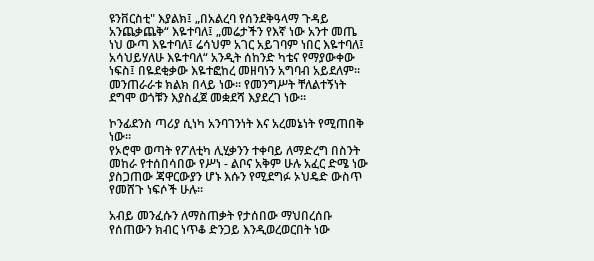ዩንቨርስቲ" እያልክ፤ „በአልረባ የሰንደቅዓላማ ጉዳይ አንጨቃጨቅ“ እዬተባለ፤ „መሬታችን የእኛ ነው አንተ መጤ ነህ ውጣ እዬተባለ፤ ሬሳህም አገር አይገባም ነበር እዬተባለ፤ አሳህይሃለሁ እዬተባለ“ አንዲት ሰከንድ ካቴና የማያውቀው ነፍስ፤ በዬደቂቃው እዬተፎከረ መዘባነን አግባብ አይደለም። መንጠራራቱ ክልክ በላይ ነው። የመንግሥት ቸለልተኝነት ደግሞ ወጎቹን እያስፈጀ መቋደሻ እያደረገ ነው።

ኮንፊደንስ ጣሪያ ሲነካ አንባገንነት እና አረመኔነት የሚጠበቅ ነው።
የኦሮሞ ወጣት የፖለቲካ ሊሂቃንን ተቀባይ ለማድረግ በስንት መከራ የተሰበሳበው የሥነ - ልቦና አቅም ሁሉ አፈር ድሜ ነው ያስጋጠው ጃዋርውያን ሆኑ እሱን የሚደግፉ ኦህዴድ ውስጥ የመሸጉ ነፍሶች ሁሉ።

አብይ መንፈሱን ለማስጠቃት የታሰበው ማህበረሰቡ የሰጠውን ክብር ነጥቆ ድንጋይ እንዲወረወርበት ነው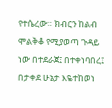የተሴረው። ክብርን ከልብ ሞልቅቆ የሚያወጣ ጉዳይ ነው በተደራጀ፤ በተቀነባበረ፤ በታቀደ ሁኔታ እዬተከወነ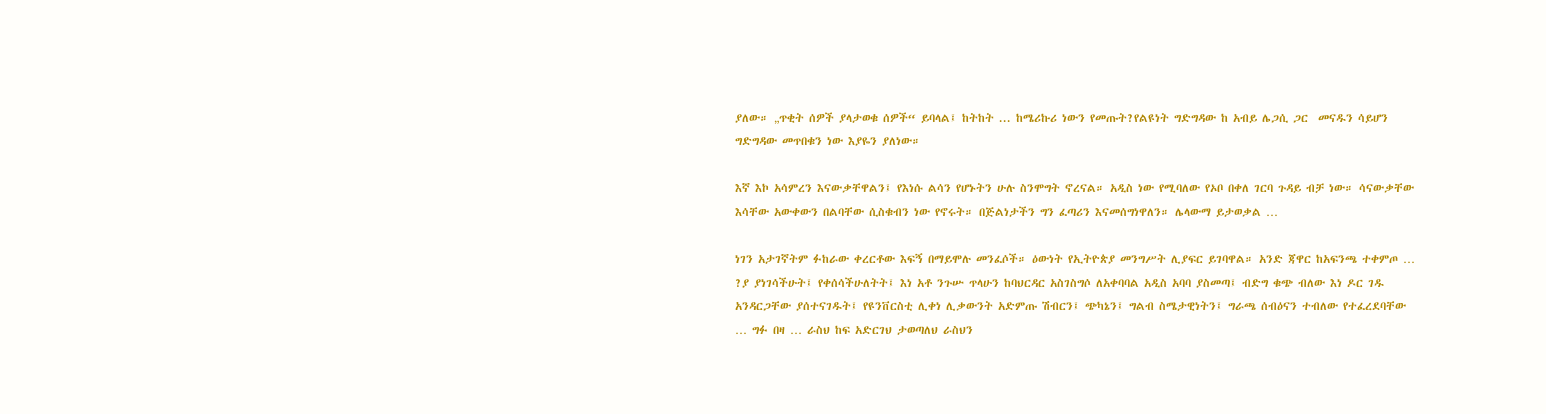ያለው። „ጥቂት ሰዎች ያላታወቁ ሰዎች“ ይባላል፤ ከትከት ... ከሜሪኩሪ ነውን የመጡት?የልዩነት ግድግዳው ከ አብይ ሌጋሲ ጋር  መናዱን ሳይሆን ግድግዳው መጥበቁን ነው እያዬን ያለነው።

እኛ እኮ አሳምረን እናውቃቸዋልን፤ የእነሱ ልሳን የሆኑትን ሁሉ ስንሞግት ኖረናል። አዲስ ነው የሚባለው የኦቦ በቀለ ገርባ ጉዳይ ብቻ ነው። ሳናውቃቸው እሳቸው አውቀውን በልባቸው ሲስቁብን ነው የኖሩት። በጅልነታችን ግን ፈጣሪን እናመሰግነዋለን። ሌላውማ ይታወቃል …

ነገን አታገኛትም ፉከራው ቀረርቶው እፍኝ በማይሞሉ መንፈሶች። ዕውነት የኢትዮጵያ መንግሥት ሊያፍር ይገባዋል። አንድ ጃዋር ከአፍንጫ ተቀምጦ … ?ያ ያነገሳችሁት፤ የቀሰሳችሁለትት፤ እነ አቶ ንጉሡ ጥላሁን ከባህርዳር አስገስግሶ ለአቀባባል አዲስ አባባ ያስመጣ፤ ብድግ ቁጭ ብለው እነ ዶር ገዱ አንዳርጋቸው ያሰተናገዱት፤ የዩንቨርስቲ ሊቀነ ሊቃውንት አድምጡ ሽብርን፤ ጭካኔን፤ ግልብ ስሜታዊነትን፤ ግራጫ ሰብዕናን ተብለው የተፈረደባቸው … ግፉ በዛ … ራስህ ከፍ አድርገህ ታወጣለህ ራስህን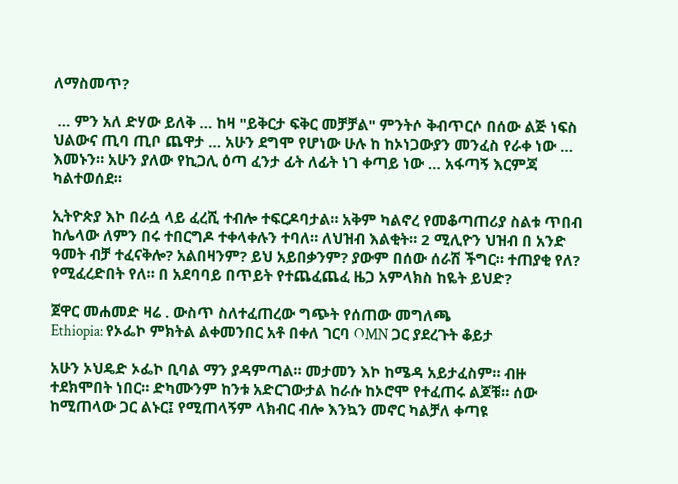ለማስመጥ?

 … ምን አለ ድሃው ይለቅ … ከዛ "ይቅርታ ፍቅር መቻቻል" ምንትሶ ቅብጥርሶ በሰው ልጅ ነፍስ ህልውና ጢባ ጢቦ ጨዋታ … አሁን ደግሞ የሆነው ሁሉ ከ ከኦነጋውያን መንፈስ የራቀ ነው … እመኑን። አሁን ያለው የኪጋሊ ዕጣ ፈንታ ፊት ለፊት ነገ ቀጣይ ነው … አፋጣኝ እርምጃ ካልተወሰደ።

ኢትዮጵያ እኮ በራሷ ላይ ፈረሺ ተብሎ ተፍርዶባታል። አቅም ካልኖረ የመቆጣጠሪያ ስልቱ ጥበብ ከሌላው ለምን በሩ ተበርግዶ ተቀላቀሉን ተባለ። ለህዝብ እልቂት። 2 ሚሊዮን ህዝብ በ አንድ ዓመት ብቻ ተፈናቅሎ? አልበዛንም? ይህ አይበቃንም? ያውም በሰው ሰራሽ ችግር። ተጠያቂ የለ? የሚፈረድበት የለ። በ አደባባይ በጥይት የተጨፈጨፈ ዜጋ አምላክስ ከዬት ይህድ?

ጀዋር መሐመድ ዛሬ . ውስጥ ስለተፈጠረው ግጭት የሰጠው መግለጫ
Ethiopia: የኦፌኮ ምክትል ልቀመንበር አቶ በቀለ ገርባ OMN ጋር ያደረጉት ቆይታ

አሁን ኦህዴድ ኦፌኮ ቢባል ማን ያዳምጣል። መታመን እኮ ከሜዳ አይታፈስም። ብዙ ተደክሞበት ነበር። ድካሙንም ከንቱ አድርገውታል ከራሱ ከኦሮሞ የተፈጠሩ ልጆቹ። ሰው ከሚጠላው ጋር ልኑር፤ የሚጠላኝም ላክብር ብሎ እንኳን መኖር ካልቻለ ቀጣዩ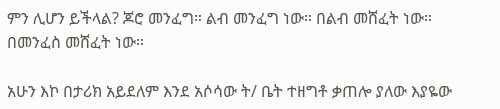ምን ሊሆን ይችላል? ጆሮ መንፈግ። ልብ መንፈግ ነው። በልብ መሸፈት ነው። በመንፈስ መሸፈት ነው።

አሁን እኮ በታሪክ አይደለም እንደ አሶሳው ት/ ቤት ተዘግቶ ቃጠሎ ያለው እያዬው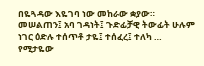በዬጓዳው እዬገባ ነው መከራው ቋያው። መሠልጠን፤ አባ ገዳነት፤ ጉድፊቻዊ ትውፊት ሁሉም ነገር ዕድሉ ተሰጥቶ ታዬ፤ ተሰፈረ፤ ተለካ … የሚታዬው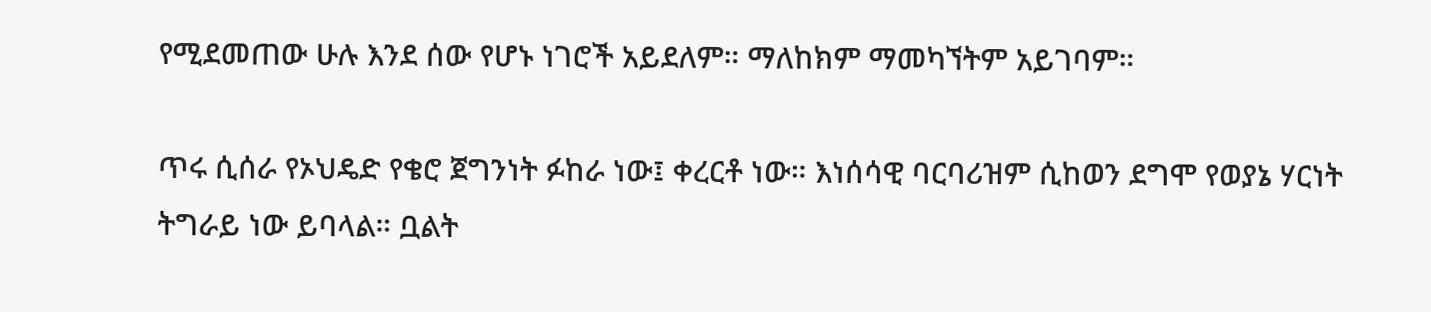የሚደመጠው ሁሉ እንደ ሰው የሆኑ ነገሮች አይደለም። ማለከክም ማመካኘትም አይገባም።

ጥሩ ሲሰራ የኦህዴድ የቄሮ ጀግንነት ፉከራ ነው፤ ቀረርቶ ነው። እነሰሳዊ ባርባሪዝም ሲከወን ደግሞ የወያኔ ሃርነት ትግራይ ነው ይባላል። ቧልት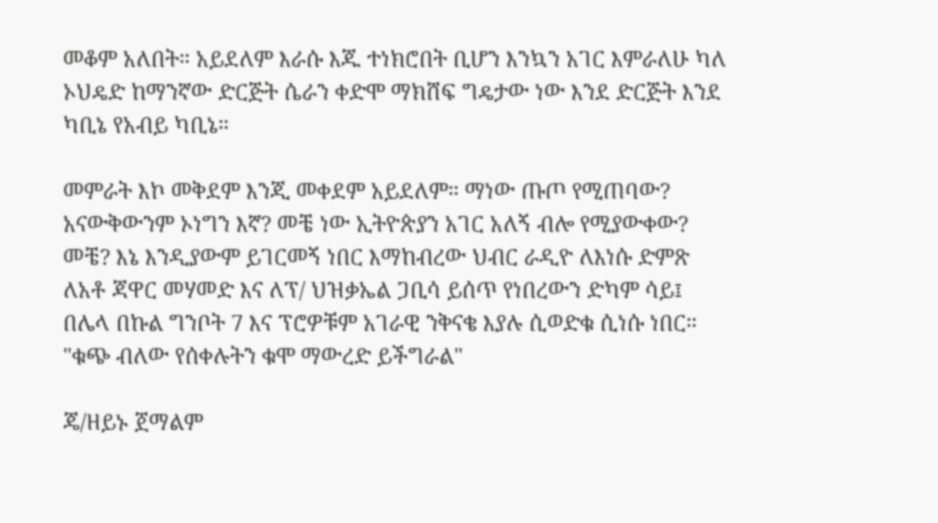መቆም አለበት። አይደለም እራሱ እጁ ተነክሮበት ቢሆን እንኳን አገር እምራለሁ ካለ ኦህዴድ ከማንኛው ድርጅት ሴራን ቀድሞ ማክሸፍ ግዴታው ነው እንደ ድርጅት እንደ ካቢኔ የአብይ ካቢኔ።

መምራት እኮ መቅደም እንጂ መቀደም አይደለም። ማነው ጡጦ የሚጠባው? አናውቅውንም ኦነግን እኛ? መቼ ነው ኢትዮጵያን አገር አለኝ ብሎ የሚያውቀው? መቼ? እኔ እንዲያውም ይገርመኝ ነበር እማከብረው ህብር ራዲዮ ለእነሱ ድምጽ ለአቶ ጃዋር መሃመድ እና ለፕ/ ህዝቃኤል ጋቢሳ ይሰጥ የነበረውን ድካም ሳይ፤ በሌላ በኩል ግንቦት 7 እና ፕሮዎቹም አገራዊ ንቅናቄ እያሉ ሲወድቁ ሲነሱ ነበር። "ቁጭ ብለው የሰቀሉትን ቁሞ ማውረድ ይችግራል"

ጄ/ዘይኑ ጀማልም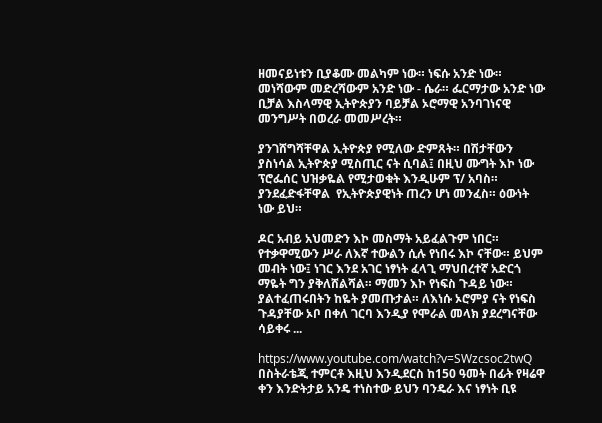ዘመናይነቱን ቢያቆሙ መልካም ነው። ነፍሱ አንድ ነው። መነሻውም መድረሻውም አንድ ነው - ሴራ። ፌርማታው አንድ ነው ቢቻል እስላማዊ ኢትዮጵያን ባይቻል ኦሮማዊ አንባገነናዊ መንግሥት በወረራ መመሥረት።

ያንገሸግሻቸዋል ኢትዮጵያ የሚለው ድምጸት። በሽታቸውን ያስነሳል ኢትዮጵያ ሚስጢር ናት ሲባል፤ በዚህ ሙግት እኮ ነው ፕሮፌሰር ህዝቃዬል የሚታወቁት እንዲሁም ፕ/ አባስ። ያንደፈድፋቸዋል  የኢትዮጵያዊነት ጠረን ሆነ መንፈስ። ዕውነት ነው ይህ።

ዶር አብይ አህመድን እኮ መስማት አይፈልጉም ነበር። የተቃዋሚውን ሥራ ለእኛ ተውልን ሲሉ የነበሩ እኮ ናቸው። ይህም መብት ነው፤ ነገር እንደ አገር ነፃነት ፈላጊ ማህበረተኛ አድርጎ ማዬት ግን ያቅለሸልሻል። ማመን እኮ የነፍስ ጉዳይ ነው። ያልተፈጠሩበትን ከዬት ያመጡታል። ለእነሱ ኦሮምያ ናት የነፍስ ጉዳያቸው ኦቦ በቀለ ገርባ እንዲያ የሞራል መላክ ያደረግናቸው ሳይቀሩ ...

https://www.youtube.com/watch?v=SWzcsoc2twQ
በስትራቴጂ ተምርቶ እዚህ እንዲደርስ ከ150 ዓመት በፊት የዛሬዋ ቀን እንድትታይ አንዴ ተነስተው ይህን ባንዴራ እና ነፃነት ቢዩ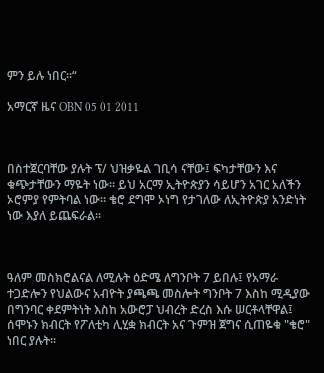ምን ይሉ ነበር።“

አማርኛ ዜና OBN 05 01 2011



በስተጀርባቸው ያሉት ፕ/ ህዝቃዬል ገቢሳ ናቸው፤ ፍካታቸውን እና ቁጭታቸውን ማዬት ነው። ይህ አርማ ኢትዮጵያን ሳይሆን አገር አለችን ኦሮምያ የምትባል ነው። ቄሮ ደግሞ ኦነግ የታገለው ለኢትዮጵያ አንድነት ነው እያለ ይጨፍራል።



ዓለም መስክሮልናል ለሚሉት ዕድሜ ለግንቦት 7 ይበሉ፤ የአማራ ተጋድሎን የህልውና አብዮት ያጫጫ መስሎት ግንቦት 7 እስከ ሚዲያው በግንባር ቀደምትነት እስከ አውሮፓ ህብረት ድረስ እሱ ሠርቶላቸዋል፤ ሰሞኑን ክብርት የፖለቲካ ሊሂቋ ክብርት አና ጉምዝ ጀግና ሲጠዬቁ "ቄሮ" ነበር ያሉት።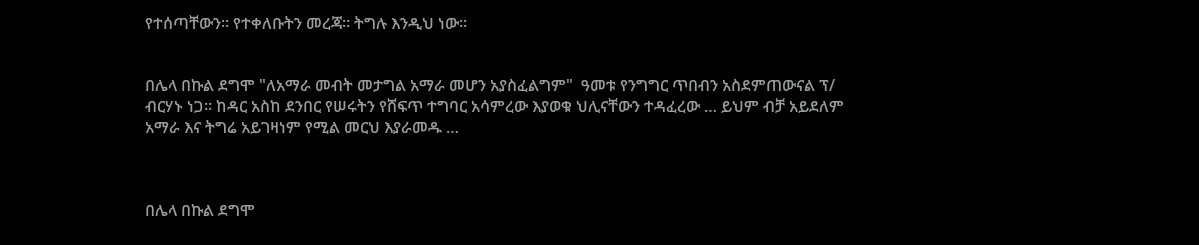የተሰጣቸውን። የተቀለቡትን መረጃ። ትግሉ እንዲህ ነው።


በሌላ በኩል ደግሞ "ለአማራ መብት መታግል አማራ መሆን አያስፈልግም"  ዓመቱ የንግግር ጥበብን አስደምጠውናል ፕ/ ብርሃኑ ነጋ። ከዳር አስከ ደንበር የሠሩትን የሸፍጥ ተግባር አሳምረው እያወቁ ህሊናቸውን ተዳፈረው … ይህም ብቻ አይደለም አማራ እና ትግሬ አይገዛነም የሚል መርህ እያራመዱ …



በሌላ በኩል ደግሞ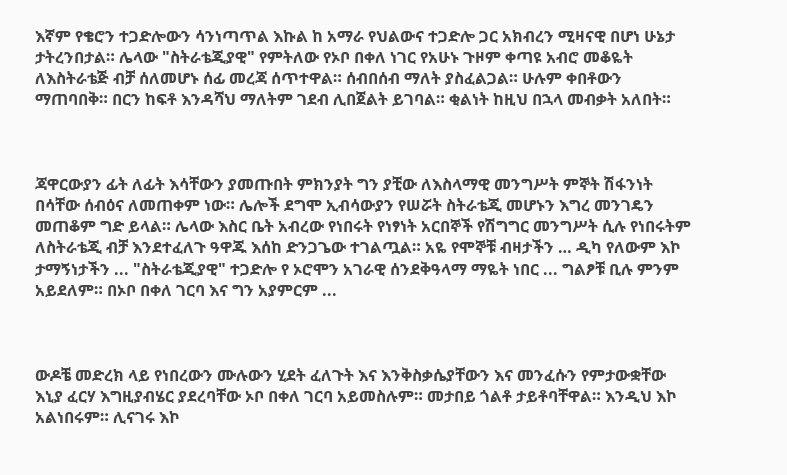እኛም የቄሮን ተጋድሎውን ሳንነጣጥል እኩል ከ አማራ የህልውና ተጋድሎ ጋር አክብረን ሚዛናዊ በሆነ ሁኔታ ታትረንበታል። ሌላው "ስትራቴጂያዊ" የምትለው የኦቦ በቀለ ነገር የአሁኑ ጉዞም ቀጣዩ አብሮ መቆዬት ለእስትራቴጅ ብቻ ሰለመሆኑ ሰፊ መረጃ ሰጥተዋል። ሰብበሰብ ማለት ያስፈልጋል። ሁሉም ቀበቶውን ማጠባበቅ። በርን ከፍቶ እንዳሻህ ማለትም ገደብ ሊበጀልት ይገባል። ቂልነት ከዚህ በኋላ መብቃት አለበት።



ጃዋርውያን ፊት ለፊት እሳቸውን ያመጡበት ምክንያት ግን ያቺው ለእስላማዊ መንግሥት ምኞት ሽፋንነት በሳቸው ሰብዕና ለመጠቀም ነው። ሌሎች ደግሞ ኢብሳውያን የሠሯት ስትራቴጂ መሆኑን እግረ መንገዴን መጠቆም ግድ ይላል። ሌላው እስር ቤት አብረው የነበሩት የነፃነት አርበኞች የሽግግር መንግሥት ሲሉ የነበሩትም ለስትራቴጂ ብቻ እንደተፈለጉ ዓዋጁ እሰከ ድንጋጌው ተገልጧል። አዬ የሞኞቹ ብዛታችን … ዲካ የለውም እኮ ታማኝነታችን ... "ስትራቴጂያዊ" ተጋድሎ የ ኦሮሞን አገራዊ ሰንደቅዓላማ ማዬት ነበር ... ግልፆቹ ቢሉ ምንም አይደለም። በኦቦ በቀለ ገርባ እና ግን አያምርም ...



ውዶቼ መድረክ ላይ የነበረውን ሙሉውን ሂደት ፈለጉት እና እንቅስቃሴያቸውን እና መንፈሱን የምታውቋቸው እኒያ ፈርሃ እግዚያብሄር ያደረባቸው ኦቦ በቀለ ገርባ አይመስሉም። መታበይ ጎልቶ ታይቶባቸዋል። እንዲህ እኮ አልነበሩም። ሊናገሩ እኮ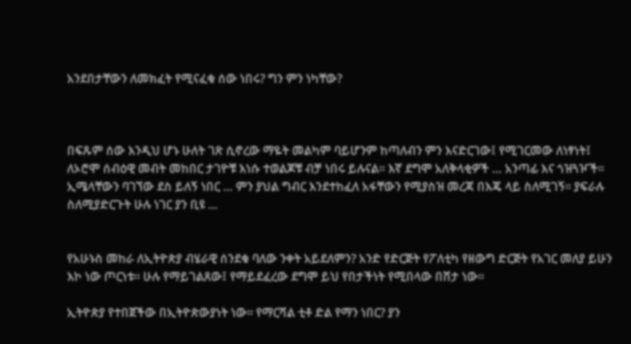አንደበታቸውን ለመክፈት የሚናፈቁ ሰው ነበሩ? ግን ምን ነካቸው?



በፍጹም ሰው እንዲህ ሆኑ ሁለት ገጽ ሲኖረው ማዬት መልካም ባይሆንም ከጣለብን ምን እናድርገው፤ የሚገርመው ለነፃነት፤ ለኦሮሞ ሰብዕዊ መብት መከበር ታገዮቹ እነሱ ተወልጆቹ ብቻ ነበሩ ይሉናል። እኛ ደግሞ አለቅላቂዎች … አንጣፊ እና ጎዝጓዦች። ኢሜላቸውን ባገኘው ደስ ይለኝ ነበር … ምን ያህል ግብር እንደተከፈለ አፋቸውን የሚያስዝ መረጃ በእጄ ላይ ስለሚገኝ። ያፍራሉ ስለሚያድርጉት ሁሉ ነገር ያን ቢዩ …


የአሁኑስ መከራ ለኢትዮጵያ ብሄራዊ ሰንደቁ ባለው ንቀት አይደለምን? አንድ የድርጅት የፖለቲካ የዘውግ ድርጅት የአገር መለያ ይሁን እኮ ነው ጦርነቱ። ሁሉ የማይገልጸው፤ የማይደፈረው ደግሞ ይህ የበታችነት የሚበላው በሸታ ነው።

ኢትዮጵያ የተበጀችው በኢትዮጵውያነት ነው። የማርሻል ቲቶ ድል የማን ነበር? ያን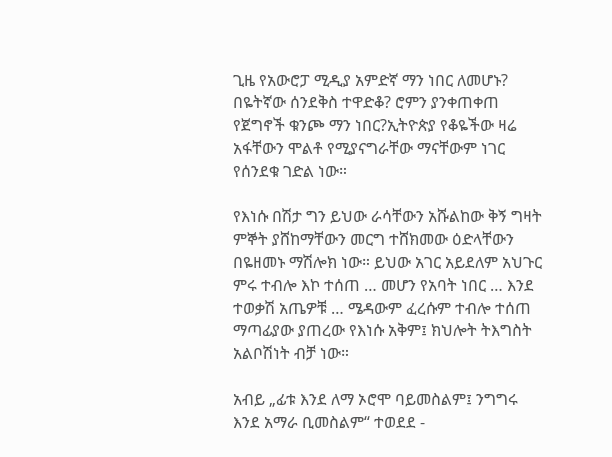ጊዜ የአውሮፓ ሚዲያ አምድኛ ማን ነበር ለመሆኑ? በዬትኛው ሰንደቅስ ተዋድቆ? ሮምን ያንቀጠቀጠ የጀግኖች ቁንጮ ማን ነበር?ኢትዮጵያ የቆዬችው ዛሬ አፋቸውን ሞልቶ የሚያናግራቸው ማናቸውም ነገር የሰንደቁ ገድል ነው።

የእነሱ በሽታ ግን ይህው ራሳቸውን አሹልከው ቅኝ ግዛት ምኞት ያሸከማቸውን መርግ ተሸክመው ዕድላቸውን በዬዘመኑ ማሽሎክ ነው። ይህው አገር አይደለም አህጉር ምሩ ተብሎ እኮ ተሰጠ … መሆን የአባት ነበር … እንደ ተወቃሽ አጤዎቹ … ሜዳውም ፈረሱም ተብሎ ተሰጠ ማጣፊያው ያጠረው የእነሱ አቅም፤ ክህሎት ትእግስት አልቦሽነት ብቻ ነው።

አብይ „ፊቱ እንደ ለማ ኦሮሞ ባይመስልም፤ ንግግሩ እንደ አማራ ቢመስልም“ ተወደደ -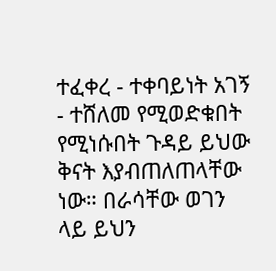ተፈቀረ - ተቀባይነት አገኝ - ተሸለመ የሚወድቁበት የሚነሱበት ጉዳይ ይህው ቅናት እያብጠለጠላቸው ነው። በራሳቸው ወገን ላይ ይህን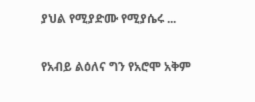ያህል የሚያድሙ የሚያሴሩ ...

የአብይ ልዕለና ግን የአሮሞ አቅም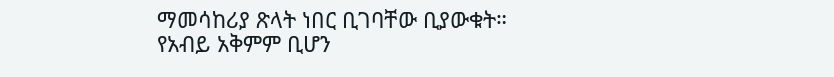ማመሳከሪያ ጽላት ነበር ቢገባቸው ቢያውቁት። የአብይ አቅምም ቢሆን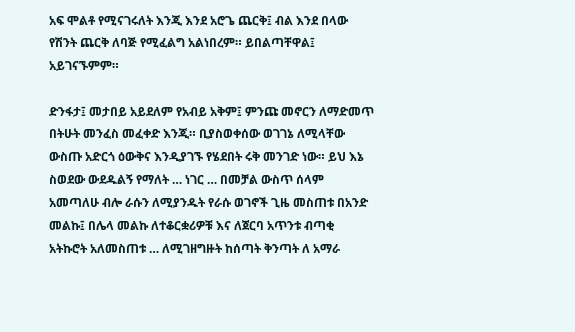አፍ ሞልቶ የሚናገሩለት እንጂ እንደ አሮጌ ጨርቅ፤ ብል እንደ በላው የሽንት ጨርቅ ለባጅ የሚፈልግ አልነበረም። ይበልጣቸዋል፤ አይገናኙምም።

ድንፋታ፤ መታበይ አይደለም የአብይ አቅም፤ ምንጩ መኖርን ለማድመጥ በትሁት መንፈስ መፈቀድ እንጂ። ቢያስወቀሰው ወገገኔ ለሚላቸው ውስጡ አድርጎ ዕውቅና እንዲያገኙ የሄደበት ሩቅ መንገድ ነው። ይህ እኔ ስወደው ውደዱልኝ የማለት … ነገር … በመቻል ውስጥ ሰላም አመጣለሁ ብሎ ራሱን ለሚያንዱት የራሱ ወገኖች ጊዜ መስጠቱ በአንድ መልኩ፤ በሌላ መልኩ ለተቆርቋሪዎቹ እና ለጀርባ አጥንቱ ብጣቂ አትኩሮት አለመስጠቱ … ለሚገዘግዙት ከሰጣት ቅንጣት ለ አማራ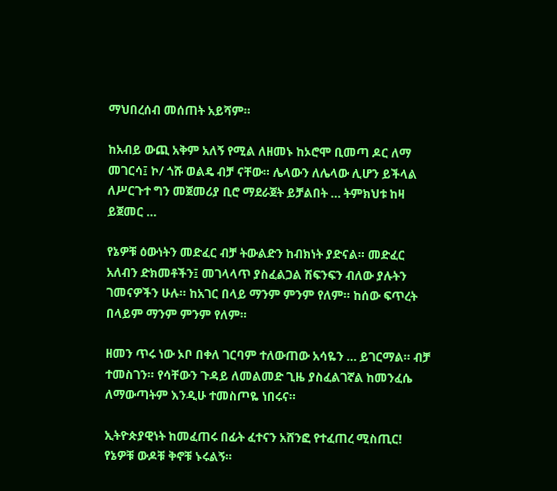ማህበረሰብ መሰጠት አይሻም።

ከአብይ ውጪ አቅም አለኝ የሚል ለዘመኑ ከኦሮሞ ቢመጣ ዶር ለማ መገርሳ፤ ኮ/ ጎሹ ወልዴ ብቻ ናቸው። ሌላውን ለሌላው ሊሆን ይችላል ለሥርጉተ ግን መጀመሪያ ቢሮ ማደራጀት ይቻልበት … ትምክህቱ ከዛ ይጀመር …

የኔዎቹ ዕውነትን መድፈር ብቻ ትውልድን ከብክነት ያድናል። መድፈር አለብን ድክመቶችን፤ መገላላጥ ያስፈልጋል ሽፍንፍን ብለው ያሉትን ገመናዎችን ሁሉ። ከአገር በላይ ማንም ምንም የለም። ከሰው ፍጥረት በላይም ማንም ምንም የለም።

ዘመን ጥሩ ነው ኦቦ በቀለ ገርባም ተለውጠው አሳዬን … ይገርማል። ብቻ ተመስገን። የሳቸውን ጉዳይ ለመልመድ ጊዜ ያስፈልገኛል ከመንፈሴ ለማውጣትም እንዲሁ ተመስጦዬ ነበሩና።

ኢትዮጵያዊነት ከመፈጠሩ በፊት ፈተናን አሸንፎ የተፈጠረ ሚስጢር!
የኔዎቹ ውዶቹ ቅኖቹ ኑሩልኝ።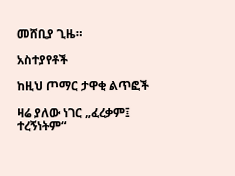መሸቢያ ጊዜ።

አስተያየቶች

ከዚህ ጦማር ታዋቂ ልጥፎች

ዛሬ ያለው ነገር „ፈረቃም፤ ተረኝነትም“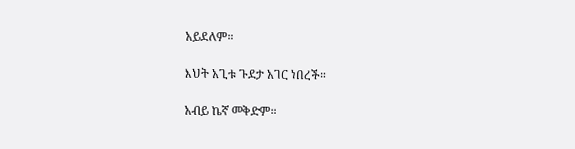አይደለም።

እህት አጊቱ ጉደታ አገር ነበረች።

አብይ ኬኛ መቅድም።